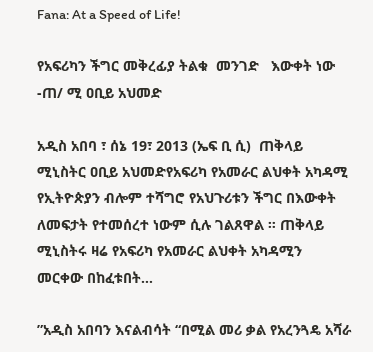Fana: At a Speed of Life!

የአፍሪካን ችግር መቅረፊያ ትልቁ  መንገድ   እውቀት ነው -ጠ/ ሚ ዐቢይ አህመድ

አዲስ አበባ ፣ ሰኔ 19፣ 2013 (ኤፍ ቢ ሲ)  ጠቅላይ ሚኒስትር ዐቢይ አህመድየአፍሪካ የአመራር ልህቀት አካዳሚ የኢትዮጵያን ብሎም ተሻግሮ የአህጉሪቱን ችግር በእውቀት ለመፍታት የተመሰረተ ነውም ሲሉ ገልጸዋል ። ጠቅላይ ሚኒስትሩ ዛሬ የአፍሪካ የአመራር ልህቀት አካዳሚን መርቀው በከፈቱበት…

”አዲስ አበባን እናልብሳት “በሚል መሪ ቃል የአረንጓዴ አሻራ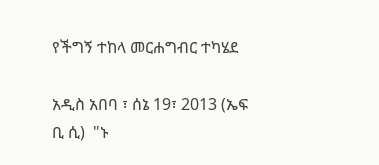የችግኝ ተከላ መርሐግብር ተካሄደ

አዲስ አበባ ፣ ሰኔ 19፣ 2013 (ኤፍ ቢ ሲ)  "ኑ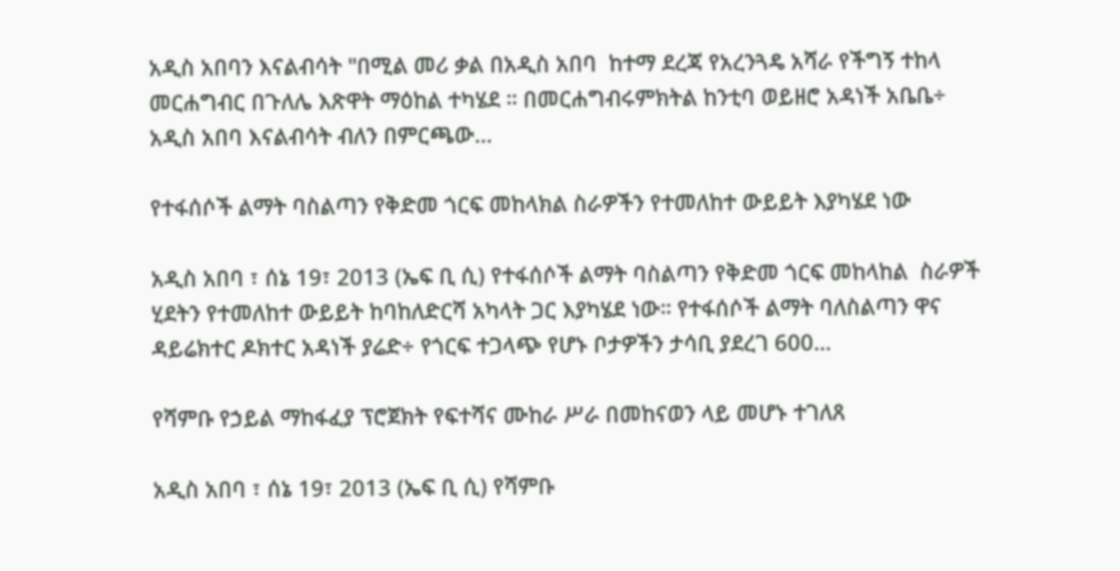አዲስ አበባን እናልብሳት "በሚል መሪ ቃል በአዲስ አበባ  ከተማ ደረጃ የአረንጓዴ አሻራ የችግኝ ተከላ መርሐግብር በጉለሌ እጽዋት ማዕከል ተካሄደ ። በመርሐግብሩምክትል ከንቲባ ወይዘሮ አዳነች አቤቤ÷  አዲስ አበባ እናልብሳት ብለን በምርጫው…

የተፋሰሶች ልማት ባስልጣን የቅድመ ጎርፍ መከላክል ስራዎችን የተመለከተ ውይይት እያካሄደ ነው

አዲስ አበባ ፣ ሰኔ 19፣ 2013 (ኤፍ ቢ ሲ) የተፋሰሶች ልማት ባስልጣን የቅድመ ጎርፍ መከላከል  ስራዎች ሂደትን የተመለከተ ውይይት ከባከለድርሻ አካላት ጋር እያካሄደ ነው። የተፋሰሶች ልማት ባለስልጣን ዋና ዳይሬክተር ዶክተር አዳነች ያሬድ÷ የጎርፍ ተጋላጭ የሆኑ ቦታዎችን ታሳቢ ያደረገ 600…

የሻምቡ የኃይል ማከፋፈያ ፕሮጀክት የፍተሻና ሙከራ ሥራ በመከናወን ላይ መሆኑ ተገለጸ

አዲስ አበባ ፣ ሰኔ 19፣ 2013 (ኤፍ ቢ ሲ) የሻምቡ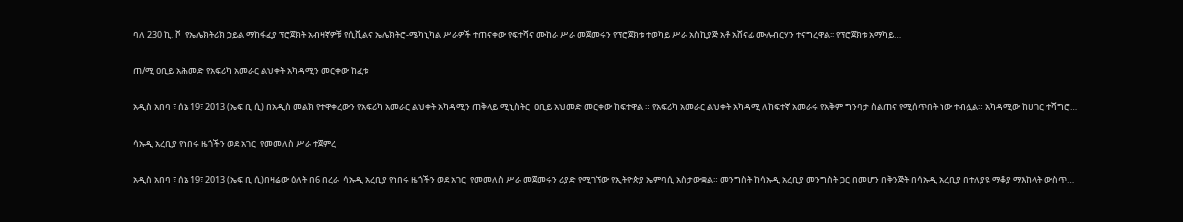ባለ 230 ኪ. ቮ  የኤሌክትሪክ ኃይል ማከፋፈያ ፕሮጀክት አብዛኛዎቹ የሲቪልና ኤሌክትሮ-ሜካኒካል ሥራዎች ተጠናቀው የፍተሻና ሙከራ ሥራ መጀመሩን የፕሮጀክቱ ተወካይ ሥራ አስኪያጅ አቶ አሸናፊ ሙሉብርሃን ተናግረዋል፡፡ የፕሮጀክቱ አማካይ…

ጠ/ሚ ዐቢይ አሕመድ የአፍሪካ አመራር ልህቀት አካዳሚን መርቀው ከፈቱ

አዲስ አበባ ፣ ሰኔ 19፣ 2013 (ኤፍ ቢ ሲ) በአዲስ መልክ የተዋቀረውን የአፍሪካ አመራር ልህቀት አካዳሚን ጠቅላይ ሚኒስትር  ዐቢይ አህመድ መርቀው ከፍተዋል ። የአፍሪካ አመራር ልህቀት አካዳሚ ለከፍተኛ አመራሩ የአቅም ግንባታ ስልጠና የሚሰጥበት ነው ተብሏል። አካዳሚው ከሀገር ተሻግሮ…

ሳኡዲ አረቢያ የነበሩ ዜጎችን ወደ አገር  የመመለስ ሥራ ተጀምረ

አዲስ አበባ ፣ ሰኔ 19፣ 2013 (ኤፍ ቢ ሲ)በዛሬው ዕለት በ6 በረራ  ሳኡዲ አረቢያ የነበሩ ዜጎችን ወደ አገር  የመመለስ ሥራ መጀመሩን ሪያድ የሚገኘው የኢትዮጵያ ኤምባሲ አስታውቋል። መንግስት ከሳኡዲ አረቢያ መንግስት ጋር በመሆን በቅንጅት በሳኡዲ አረቢያ በተለያዩ ማቆያ ማእከላት ውስጥ…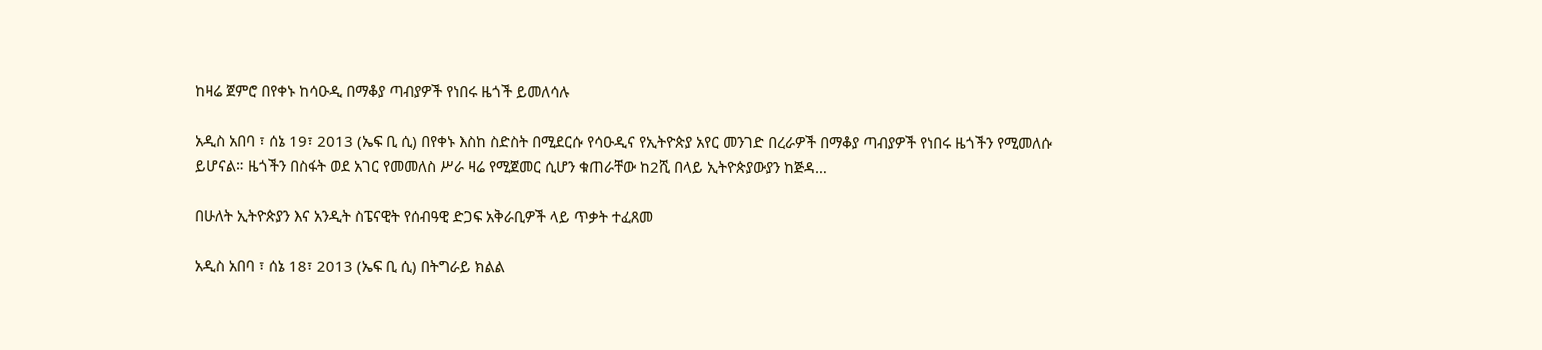ከዛሬ ጀምሮ በየቀኑ ከሳዑዲ በማቆያ ጣብያዎች የነበሩ ዜጎች ይመለሳሉ

አዲስ አበባ ፣ ሰኔ 19፣ 2013 (ኤፍ ቢ ሲ) በየቀኑ እስከ ስድስት በሚደርሱ የሳዑዲና የኢትዮጵያ አየር መንገድ በረራዎች በማቆያ ጣብያዎች የነበሩ ዜጎችን የሚመለሱ ይሆናል። ዜጎችን በስፋት ወደ አገር የመመለስ ሥራ ዛሬ የሚጀመር ሲሆን ቁጠራቸው ከ2ሺ በላይ ኢትዮጵያውያን ከጅዳ…

በሁለት ኢትዮጵያን እና አንዲት ስፔናዊት የሰብዓዊ ድጋፍ አቅራቢዎች ላይ ጥቃት ተፈጸመ

አዲስ አበባ ፣ ሰኔ 18፣ 2013 (ኤፍ ቢ ሲ) በትግራይ ክልል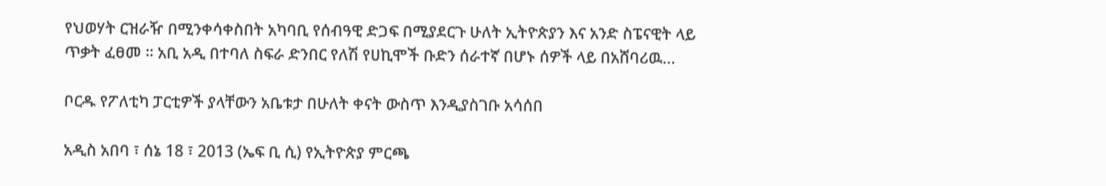የህወሃት ርዝራዥ በሚንቀሳቀስበት አካባቢ የሰብዓዊ ድጋፍ በሚያደርጉ ሁለት ኢትዮጵያን እና አንድ ስፔናዊት ላይ ጥቃት ፈፀመ ። አቢ አዲ በተባለ ስፍራ ድንበር የለሽ የሀኪሞች ቡድን ሰራተኛ በሆኑ ሰዎች ላይ በአሸባሪዉ…

ቦርዱ የፖለቲካ ፓርቲዎች ያላቸውን አቤቱታ በሁለት ቀናት ውስጥ እንዲያስገቡ አሳሰበ

አዲስ አበባ ፣ ሰኔ 18 ፣ 2013 (ኤፍ ቢ ሲ) የኢትዮጵያ ምርጫ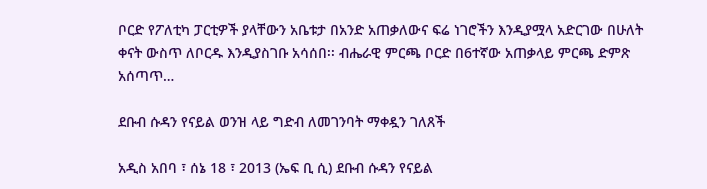ቦርድ የፖለቲካ ፓርቲዎች ያላቸውን አቤቱታ በአንድ አጠቃለውና ፍሬ ነገሮችን እንዲያሟላ አድርገው በሁለት ቀናት ውስጥ ለቦርዱ እንዲያስገቡ አሳሰበ፡፡ ብሔራዊ ምርጫ ቦርድ በ6ተኛው አጠቃላይ ምርጫ ድምጽ አሰጣጥ…

ደቡብ ሱዳን የናይል ወንዝ ላይ ግድብ ለመገንባት ማቀዷን ገለጸች

አዲስ አበባ ፣ ሰኔ 18 ፣ 2013 (ኤፍ ቢ ሲ) ደቡብ ሱዳን የናይል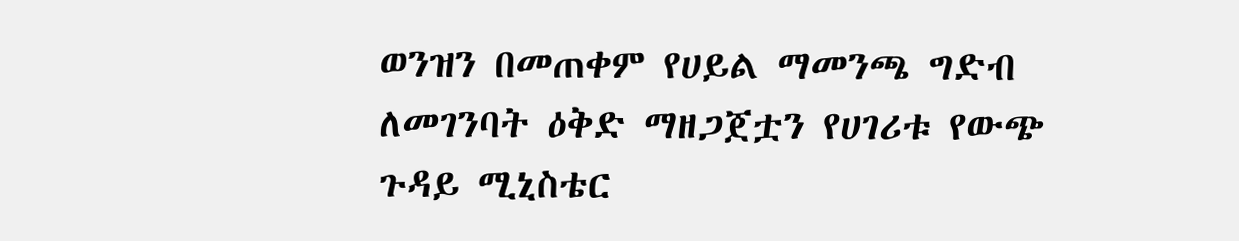ወንዝን በመጠቀም የሀይል ማመንጫ ግድብ ለመገንባት ዕቅድ ማዘጋጀቷን የሀገሪቱ የውጭ ጉዳይ ሚኒስቴር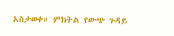አስታወቀ። ምክትል የውጭ ጉዳይ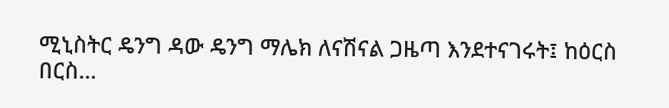ሚኒስትር ዴንግ ዳው ዴንግ ማሌክ ለናሽናል ጋዜጣ እንደተናገሩት፤ ከዕርስ በርስ…